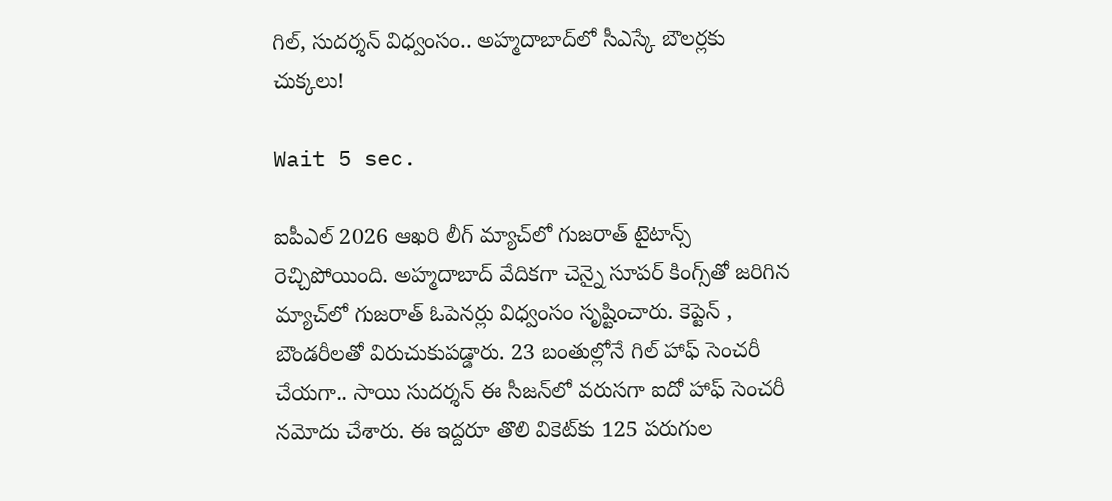గిల్, సుదర్శన్ విధ్వంసం.. అహ్మదాబాద్‌లో సీఎస్కే బౌలర్లకు చుక్కలు!

Wait 5 sec.

ఐపీఎల్ 2026 ఆఖరి లీగ్‌ మ్యాచ్‌లో గుజరాత్ టైటాన్స్ రెచ్చిపోయింది. అహ్మదాబాద్ వేదికగా చెన్నై సూపర్ కింగ్స్‌తో జరిగిన మ్యాచ్‌లో గుజరాత్ ఓపెనర్లు విధ్వంసం సృష్టించారు. కెప్టెన్ , బౌండరీలతో విరుచుకుపడ్డారు. 23 బంతుల్లోనే గిల్ హాఫ్ సెంచరీ చేయగా.. సాయి సుదర్శన్ ఈ సీజన్‌లో వరుసగా ఐదో హాఫ్ సెంచరీ నమోదు చేశారు. ఈ ఇద్దరూ తొలి వికెట్‌కు 125 పరుగుల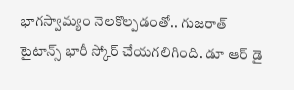భాగస్వామ్యం నెలకొల్పడంతో.. గుజరాత్ టైటాన్స్ భారీ స్కోర్ చేయగలిగింది. డూ ఆర్ డై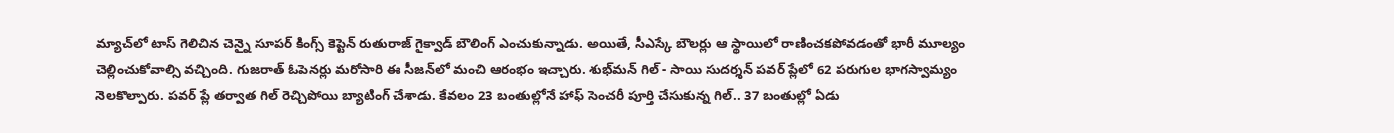మ్యాచ్‌లో టాస్ గెలిచిన చెన్నై సూపర్ కింగ్స్ కెప్టెన్ రుతురాజ్ గైక్వాడ్ బౌలింగ్ ఎంచుకున్నాడు. అయితే, సీఎస్కే బౌలర్లు ఆ స్థాయిలో రాణించకపోవడంతో భారీ మూల్యం చెల్లించుకోవాల్సి వచ్చింది. గుజరాత్ ఓపెనర్లు మరోసారి ఈ సీజన్‌లో మంచి ఆరంభం ఇచ్చారు. శుభ్‌మన్ గిల్ - సాయి సుదర్శన్ పవర్ ప్లేలో 62 పరుగుల భాగస్వామ్యం నెలకొల్పారు. పవర్ ప్లే తర్వాత గిల్ రెచ్చిపోయి బ్యాటింగ్ చేశాడు. కేవలం 23 బంతుల్లోనే హాఫ్ సెంచరీ పూర్తి చేసుకున్న గిల్.. 37 బంతుల్లో ఏడు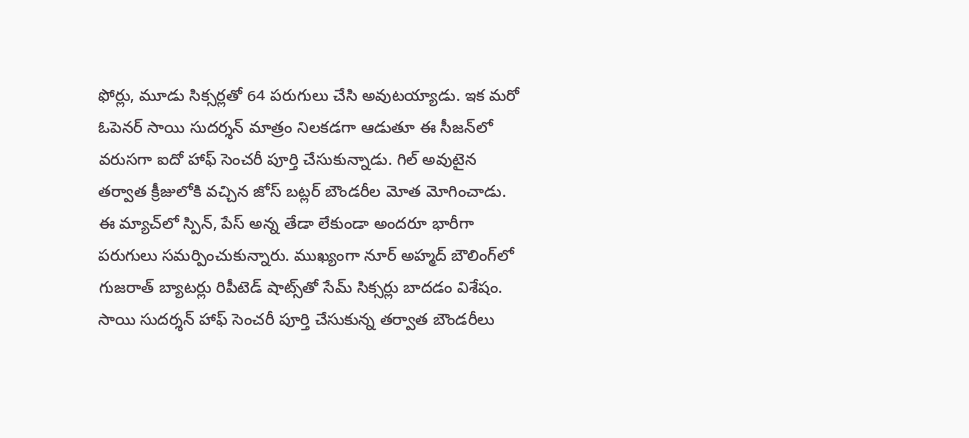ఫోర్లు, మూడు సిక్సర్లతో 64 పరుగులు చేసి అవుటయ్యాడు. ఇక మరో ఓపెనర్ సాయి సుదర్శన్ మాత్రం నిలకడగా ఆడుతూ ఈ సీజన్‌లో వరుసగా ఐదో హాఫ్ సెంచరీ పూర్తి చేసుకున్నాడు. గిల్ అవుటైన తర్వాత క్రీజులోకి వచ్చిన జోస్ బట్లర్ బౌండరీల మోత మోగించాడు. ఈ మ్యాచ్‌లో స్పిన్, పేస్ అన్న తేడా లేకుండా అందరూ భారీగా పరుగులు సమర్పించుకున్నారు. ముఖ్యంగా నూర్ అహ్మద్ బౌలింగ్‌లో గుజరాత్ బ్యాటర్లు రిపీటెడ్ షాట్స్‌తో సేమ్ సిక్సర్లు బాదడం విశేషం. సాయి సుదర్శన్ హాఫ్ సెంచరీ పూర్తి చేసుకున్న తర్వాత బౌండరీలు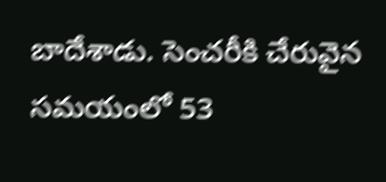బాదేశాడు. సెంచరీకి చేరువైన సమయంలో 53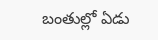బంతుల్లో ఏడు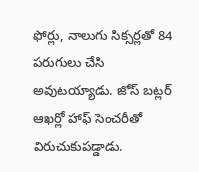ఫోర్లు, నాలుగు సిక్సర్లతో 84 పరుగులు చేసి అవుటయ్యాడు. జోస్ బట్లర్ ఆఖర్లో హాఫ్ సెంచరీతో విరుచుకుపడ్డాడు.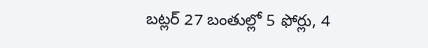బట్లర్ 27 బంతుల్లో 5 ఫోర్లు, 4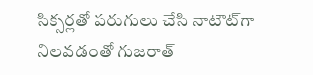సిక్సర్లతో పరుగులు చేసి నాటౌట్‌గా నిలవడంతో గుజరాత్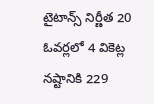టైటాన్స్ నిర్ణీత 20 ఓవర్లలో 4 వికెట్ల నష్టానికి 229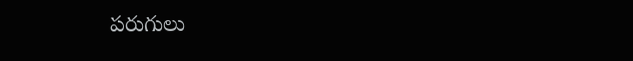పరుగులు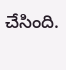చేసింది.